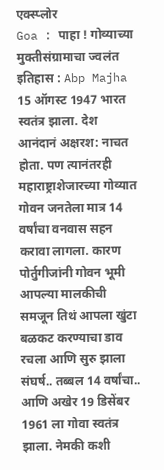एक्स्प्लोर
Goa : पाहा ! गोव्याच्या मुक्तीसंग्रामाचा ज्वलंत इतिहास : Abp Majha
15 ऑगस्ट 1947 भारत स्वतंत्र झाला. देश आनंदानं अक्षरश: नाचत होता. पण त्यानंतरही महाराष्ट्राशेजारच्या गोव्यात गोवन जनतेला मात्र 14 वर्षांचा वनवास सहन करावा लागला. कारण पोर्तुगीजांनी गोवन भूमी आपल्या मालकीची समजून तिथं आपला खुंटा बळकट करण्याचा डाव रचला आणि सुरु झाला संघर्ष.. तब्बल 14 वर्षांचा.. आणि अखेर 19 डिसेंबर 1961 ला गोवा स्वतंत्र झाला. नेमकी कशी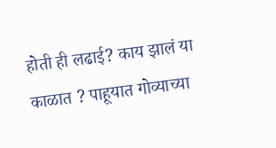होती ही लढाई? काय झालं या काळात ? पाहूयात गोव्याच्या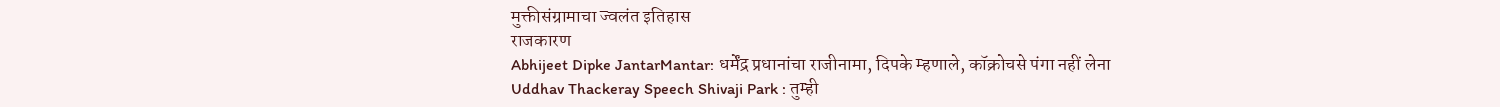मुक्तीसंग्रामाचा ज्वलंत इतिहास
राजकारण
Abhijeet Dipke JantarMantar: धर्मेंद्र प्रधानांचा राजीनामा, दिपके म्हणाले, कॉक्रोचसे पंगा नहीं लेना
Uddhav Thackeray Speech Shivaji Park : तुम्ही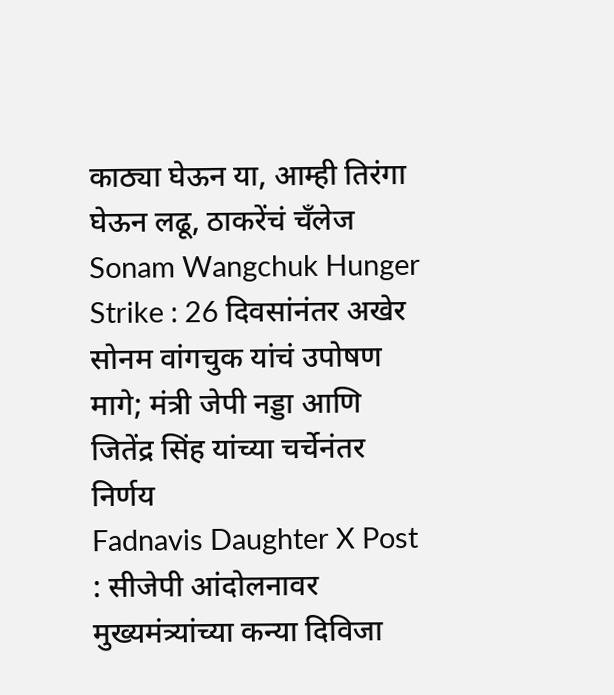काठ्या घेऊन या, आम्ही तिरंगा घेऊन लढू, ठाकरेंचं चँलेज
Sonam Wangchuk Hunger Strike : 26 दिवसांनंतर अखेर सोनम वांगचुक यांचं उपोषण मागे; मंत्री जेपी नड्डा आणि जितेंद्र सिंह यांच्या चर्चेनंतर निर्णय
Fadnavis Daughter X Post : सीजेपी आंदोलनावर मुख्यमंत्र्यांच्या कन्या दिविजा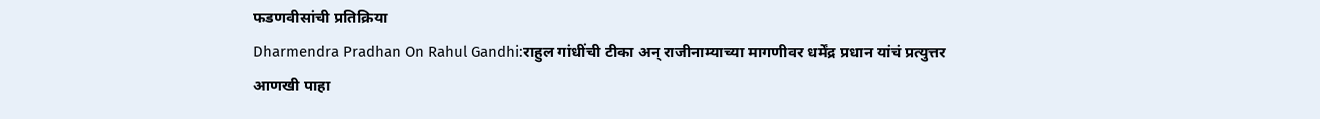फडणवीसांची प्रतिक्रिया
Dharmendra Pradhan On Rahul Gandhi:राहुल गांधींची टीका अन् राजीनाम्याच्या मागणीवर धर्मेंद्र प्रधान यांचं प्रत्युत्तर
आणखी पाहा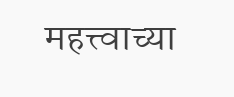महत्त्वाच्या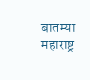बातम्या
महाराष्ट्र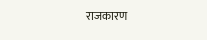राजकारण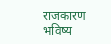राजकारण
भविष्य